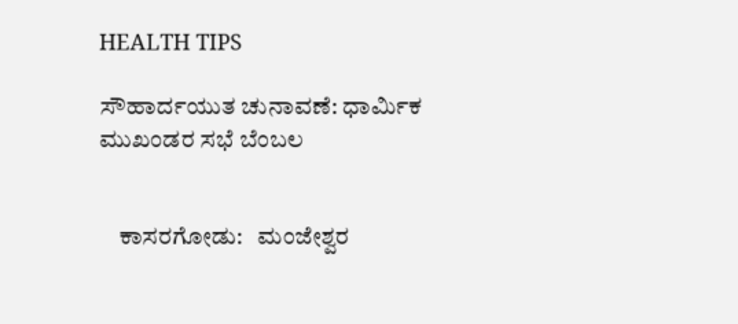HEALTH TIPS

ಸೌಹಾರ್ದಯುತ ಚುನಾವಣೆ: ಧಾರ್ಮಿಕ ಮುಖಂಡರ ಸಭೆ ಬೆಂಬಲ


    ಕಾಸರಗೋಡು:   ಮಂಜೇಶ್ವರ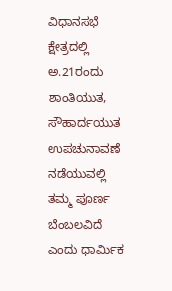ವಿಧಾನಸಭೆ ಕ್ಷೇತ್ರದಲ್ಲಿ ಅ.21ರಂದು ಶಾಂತಿಯುತ, ಸೌಹಾರ್ದಯುತ ಉಪಚುನಾವಣೆ ನಡೆಯುವಲ್ಲಿ ತಮ್ಮ ಪೂರ್ಣ ಬೆಂಬಲವಿದೆ ಎಂದು ಧಾರ್ಮಿಕ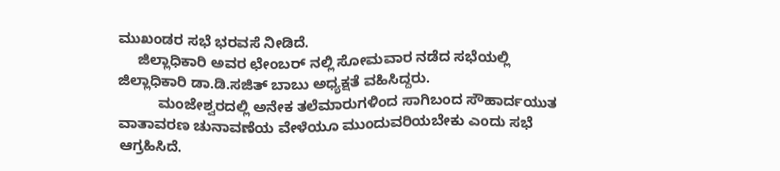ಮುಖಂಡರ ಸಭೆ ಭರವಸೆ ನೀಡಿದೆ.
     ಜಿಲ್ಲಾಧಿಕಾರಿ ಅವರ ಛೇಂಬರ್ ನಲ್ಲಿ ಸೋಮವಾರ ನಡೆದ ಸಭೆಯಲ್ಲಿ ಜಿಲ್ಲಾಧಿಕಾರಿ ಡಾ.ಡಿ.ಸಜಿತ್ ಬಾಬು ಅಧ್ಯಕ್ಷತೆ ವಹಿಸಿದ್ದರು.
          ಮಂಜೇಶ್ವರದಲ್ಲಿ ಅನೇಕ ತಲೆಮಾರುಗಳಿಂದ ಸಾಗಿಬಂದ ಸೌಹಾರ್ದಯುತ ವಾತಾವರಣ ಚುನಾವಣೆಯ ವೇಳೆಯೂ ಮುಂದುವರಿಯಬೇಕು ಎಂದು ಸಭೆ ಆಗ್ರಹಿಸಿದೆ.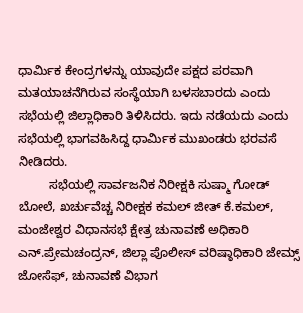ಧಾರ್ಮಿಕ ಕೇಂದ್ರಗಳನ್ನು ಯಾವುದೇ ಪಕ್ಷದ ಪರವಾಗಿ ಮತಯಾಚನೆಗಿರುವ ಸಂಸ್ಥೆಯಾಗಿ ಬಳಸಬಾರದು ಎಂದು ಸಭೆಯಲ್ಲಿ ಜಿಲ್ಲಾಧಿಕಾರಿ ತಿಳಿಸಿದರು. ಇದು ನಡೆಯದು ಎಂದು ಸಭೆಯಲ್ಲಿ ಭಾಗವಹಿಸಿದ್ದ ಧಾರ್ಮಿಕ ಮುಖಂಡರು ಭರವಸೆ ನೀಡಿದರು.
         ಸಭೆಯಲ್ಲಿ ಸಾರ್ವಜನಿಕ ನಿರೀಕ್ಷಕಿ ಸುಷ್ಮಾ ಗೋಡ್ ಬೋಲೆ, ಖರ್ಚುವೆಚ್ಚ ನಿರೀಕ್ಷಕ ಕಮಲ್ ಜೀತ್ ಕೆ.ಕಮಲ್, ಮಂಜೇಶ್ವರ ವಿಧಾನಸಭೆ ಕ್ಷೇತ್ರ ಚುನಾವಣೆ ಅಧಿಕಾರಿ ಎನ್.ಪ್ರೇಮಚಂದ್ರನ್, ಜಿಲ್ಲಾ ಪೊಲೀಸ್ ವರಿಷ್ಠಾಧಿಕಾರಿ ಜೇಮ್ಸ್ ಜೋಸೆಫ್, ಚುನಾವಣೆ ವಿಭಾಗ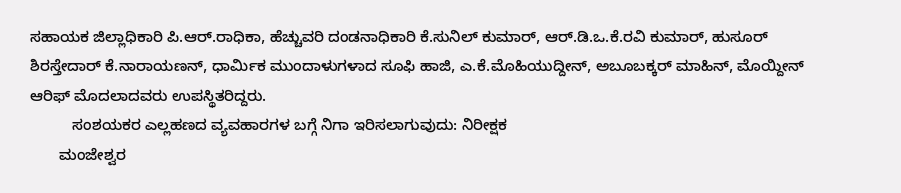ಸಹಾಯಕ ಜಿಲ್ಲಾಧಿಕಾರಿ ಪಿ.ಆರ್.ರಾಧಿಕಾ, ಹೆಚ್ಚುವರಿ ದಂಡನಾಧಿಕಾರಿ ಕೆ.ಸುನಿಲ್ ಕುಮಾರ್, ಆರ್.ಡಿ.ಒ.ಕೆ.ರವಿ ಕುಮಾರ್, ಹುಸೂರ್ ಶಿರಸ್ತೇದಾರ್ ಕೆ.ನಾರಾಯಣನ್, ಧಾರ್ಮಿಕ ಮುಂದಾಳುಗಳಾದ ಸೂಫಿ ಹಾಜಿ, ಎ.ಕೆ.ಮೊಹಿಯುದ್ದೀನ್, ಅಬೂಬಕ್ಕರ್ ಮಾಹಿನ್, ಮೊಯ್ದೀನ್ ಆರಿಫ್ ಮೊದಲಾದವರು ಉಪಸ್ಥಿತರಿದ್ದರು.
          ಸಂಶಯಕರ ಎಲ್ಲಹಣದ ವ್ಯವಹಾರಗಳ ಬಗ್ಗೆ ನಿಗಾ ಇರಿಸಲಾಗುವುದು: ನಿರೀಕ್ಷಕ
       ಮಂಜೇಶ್ವರ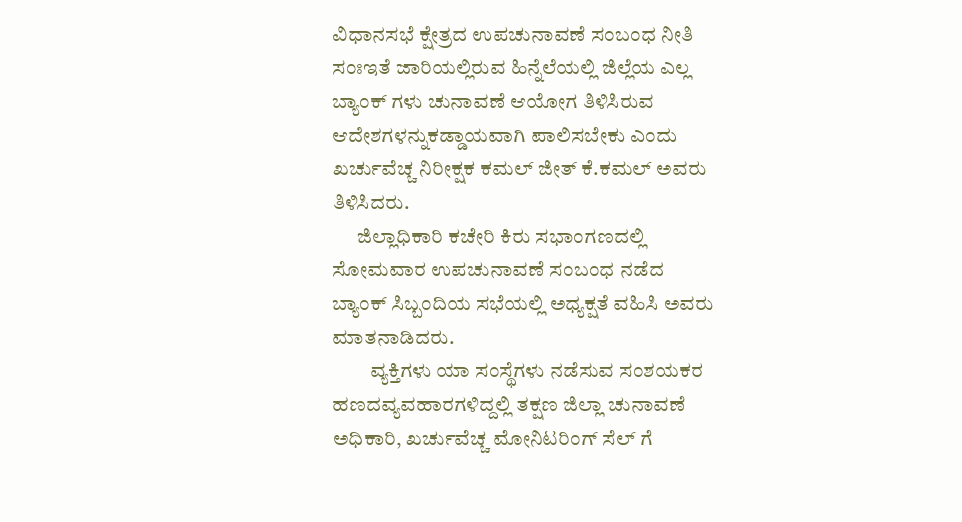ವಿಧಾನಸಭೆ ಕ್ಷೇತ್ರದ ಉಪಚುನಾವಣೆ ಸಂಬಂಧ ನೀತಿ ಸಂಃಇತೆ ಜಾರಿಯಲ್ಲಿರುವ ಹಿನ್ನೆಲೆಯಲ್ಲಿ ಜಿಲ್ಲೆಯ ಎಲ್ಲ ಬ್ಯಾಂಕ್ ಗಳು ಚುನಾವಣೆ ಆಯೋಗ ತಿಳಿಸಿರುವ ಆದೇಶಗಳನ್ನುಕಡ್ಡಾಯವಾಗಿ ಪಾಲಿಸಬೇಕು ಎಂದು ಖರ್ಚುವೆಚ್ಚ ನಿರೀಕ್ಷಕ ಕಮಲ್ ಜೀತ್ ಕೆ.ಕಮಲ್ ಅವರು ತಿಳಿಸಿದರು.
      ಜಿಲ್ಲಾಧಿಕಾರಿ ಕಚೇರಿ ಕಿರು ಸಭಾಂಗಣದಲ್ಲಿ ಸೋಮವಾರ ಉಪಚುನಾವಣೆ ಸಂಬಂಧ ನಡೆದ ಬ್ಯಾಂಕ್ ಸಿಬ್ಬಂದಿಯ ಸಭೆಯಲ್ಲಿ ಅಧ್ಯಕ್ಷತೆ ವಹಿಸಿ ಅವರು ಮಾತನಾಡಿದರು.
         ವ್ಯಕ್ತಿಗಳು ಯಾ ಸಂಸ್ಥೆಗಳು ನಡೆಸುವ ಸಂಶಯಕರ ಹಣದವ್ಯವಹಾರಗಳಿದ್ದಲ್ಲಿ ತಕ್ಷಣ ಜಿಲ್ಲಾ ಚುನಾವಣೆ ಅಧಿಕಾರಿ, ಖರ್ಚುವೆಚ್ಚ ಮೋನಿಟರಿಂಗ್ ಸೆಲ್ ಗೆ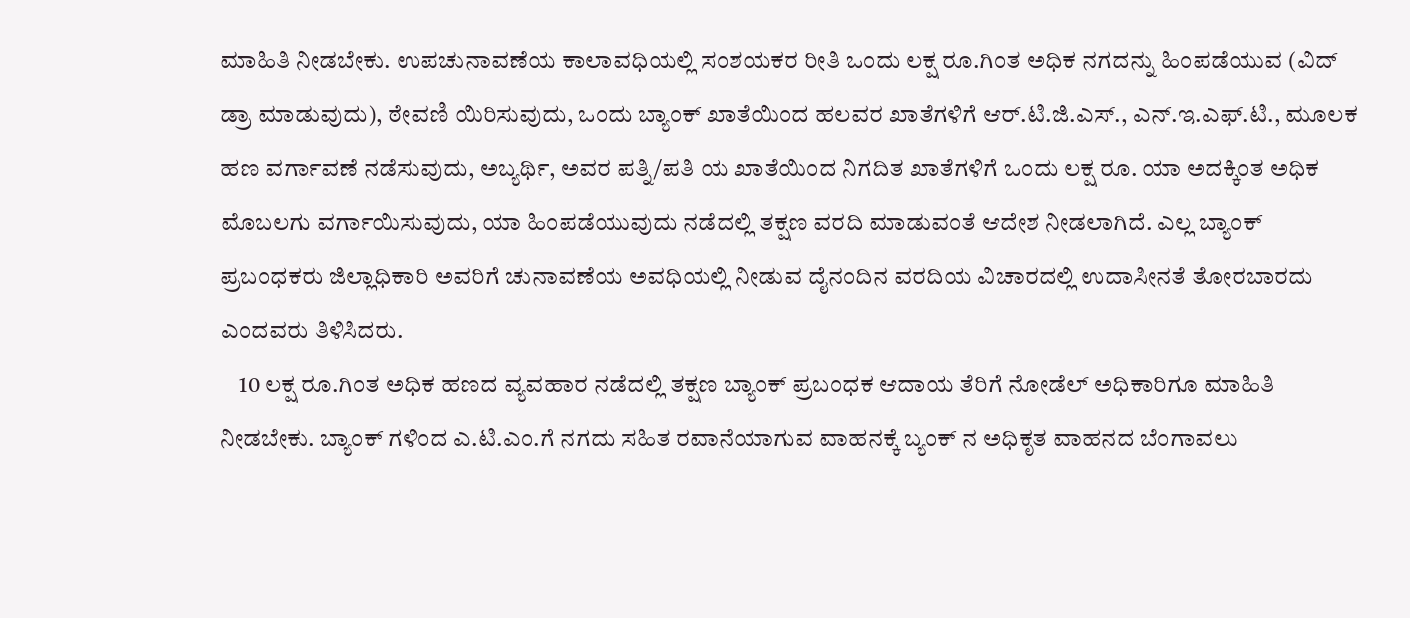ಮಾಹಿತಿ ನೀಡಬೇಕು. ಉಪಚುನಾವಣೆಯ ಕಾಲಾವಧಿಯಲ್ಲಿ ಸಂಶಯಕರ ರೀತಿ ಒಂದು ಲಕ್ಷ ರೂ.ಗಿಂತ ಅಧಿಕ ನಗದನ್ನು ಹಿಂಪಡೆಯುವ (ವಿದ್ ಡ್ರಾ ಮಾಡುವುದು), ಠೇವಣಿ ಯಿರಿಸುವುದು, ಒಂದು ಬ್ಯಾಂಕ್ ಖಾತೆಯಿಂದ ಹಲವರ ಖಾತೆಗಳಿಗೆ ಆರ್.ಟಿ.ಜಿ.ಎಸ್., ಎನ್.ಇ.ಎಫ್.ಟಿ., ಮೂಲಕ ಹಣ ವರ್ಗಾವಣೆ ನಡೆಸುವುದು, ಅಬ್ಯರ್ಥಿ, ಅವರ ಪತ್ನಿ/ಪತಿ ಯ ಖಾತೆಯಿಂದ ನಿಗದಿತ ಖಾತೆಗಳಿಗೆ ಒಂದು ಲಕ್ಷ ರೂ. ಯಾ ಅದಕ್ಕಿಂತ ಅಧಿಕ ಮೊಬಲಗು ವರ್ಗಾಯಿಸುವುದು, ಯಾ ಹಿಂಪಡೆಯುವುದು ನಡೆದಲ್ಲಿ ತಕ್ಷಣ ವರದಿ ಮಾಡುವಂತೆ ಆದೇಶ ನೀಡಲಾಗಿದೆ. ಎಲ್ಲ ಬ್ಯಾಂಕ್ ಪ್ರಬಂಧಕರು ಜಿಲ್ಲಾಧಿಕಾರಿ ಅವರಿಗೆ ಚುನಾವಣೆಯ ಅವಧಿಯಲ್ಲಿ ನೀಡುವ ದೈನಂದಿನ ವರದಿಯ ವಿಚಾರದಲ್ಲಿ ಉದಾಸೀನತೆ ತೋರಬಾರದು ಎಂದವರು ತಿಳಿಸಿದರು.
    10 ಲಕ್ಷ ರೂ.ಗಿಂತ ಅಧಿಕ ಹಣದ ವ್ಯವಹಾರ ನಡೆದಲ್ಲಿ ತಕ್ಷಣ ಬ್ಯಾಂಕ್ ಪ್ರಬಂಧಕ ಆದಾಯ ತೆರಿಗೆ ನೋಡೆಲ್ ಅಧಿಕಾರಿಗೂ ಮಾಹಿತಿ ನೀಡಬೇಕು. ಬ್ಯಾಂಕ್ ಗಳಿಂದ ಎ.ಟಿ.ಎಂ.ಗೆ ನಗದು ಸಹಿತ ರವಾನೆಯಾಗುವ ವಾಹನಕ್ಕೆ ಬ್ಯಂಕ್ ನ ಅಧಿಕೃತ ವಾಹನದ ಬೆಂಗಾವಲು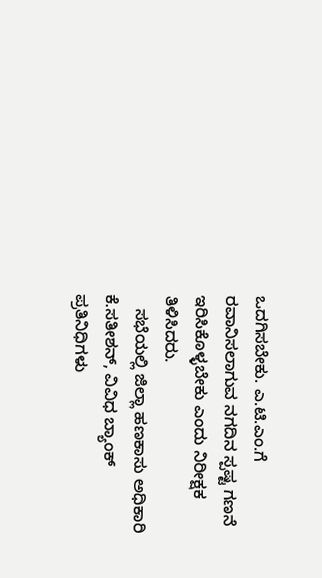ಒದಗಿಸಬೇಕು. ಎ.ಟಿ.ಎಂ.ಗೆ ರವಾನಿಸಲಾಗುವ ನಗದಿನ ಸ್ಪಷ್ಟ ಗಣನೆ ಇರಿಸಿಕೊಳ್ಳಬೇಕು ಎಂದು ನಿರೀಕ್ಷಕ ತಿಳಿಸಿದರು.
   ಸಭೆಯಲ್ಲಿ ಜಿಲ್ಲಾ ಹಣಕಾಸು ಅಧಿಕಾರಿ ಕೆ.ಸತೀಶನ್, ವಿವಿಧ ಬ್ಯಾಂಕ್ ಪ್ರತಿನಿಧಿಗಳು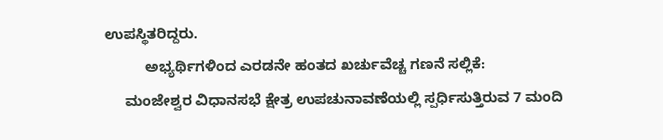ಉಪಸ್ಥಿತರಿದ್ದರು.
          ಅಭ್ಯರ್ಥಿಗಳಿಂದ ಎರಡನೇ ಹಂತದ ಖರ್ಚುವೆಚ್ಚ ಗಣನೆ ಸಲ್ಲಿಕೆ:
     ಮಂಜೇಶ್ವರ ವಿಧಾನಸಭೆ ಕ್ಷೇತ್ರ ಉಪಚುನಾವಣೆಯಲ್ಲಿ ಸ್ಪರ್ಧಿಸುತ್ತಿರುವ 7 ಮಂದಿ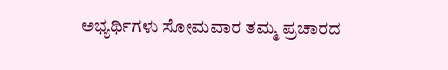ಅಭ್ಯರ್ಥಿಗಳು ಸೋಮವಾರ ತಮ್ಮ ಪ್ರಚಾರದ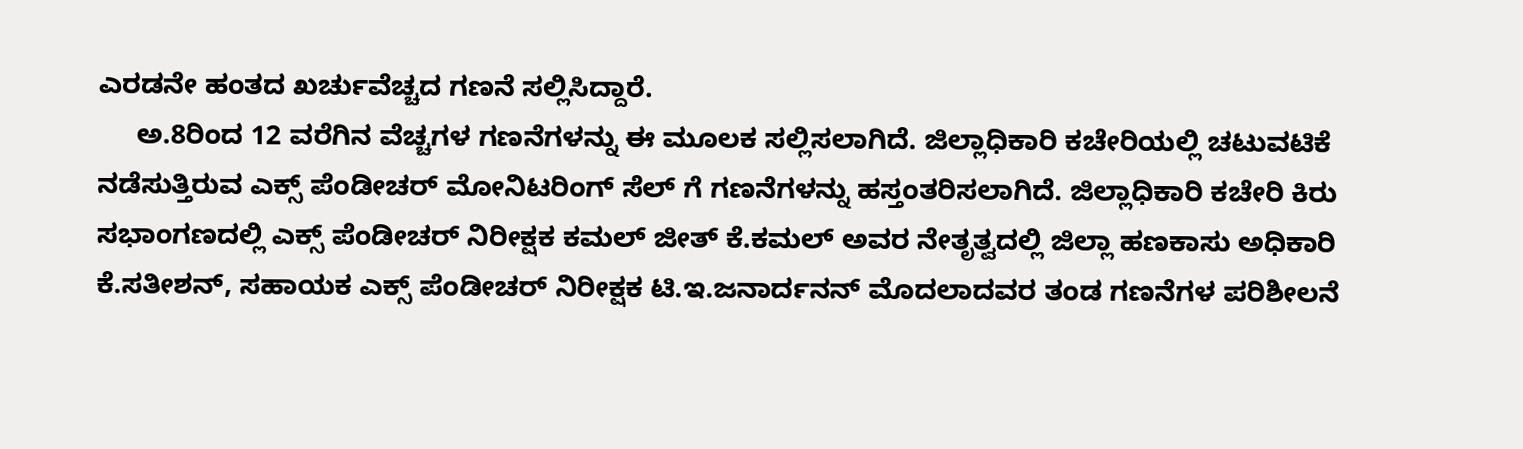ಎರಡನೇ ಹಂತದ ಖರ್ಚುವೆಚ್ಚದ ಗಣನೆ ಸಲ್ಲಿಸಿದ್ದಾರೆ.
     ಅ.8ರಿಂದ 12 ವರೆಗಿನ ವೆಚ್ಚಗಳ ಗಣನೆಗಳನ್ನು ಈ ಮೂಲಕ ಸಲ್ಲಿಸಲಾಗಿದೆ. ಜಿಲ್ಲಾಧಿಕಾರಿ ಕಚೇರಿಯಲ್ಲಿ ಚಟುವಟಿಕೆ ನಡೆಸುತ್ತಿರುವ ಎಕ್ಸ್ ಪೆಂಡೀಚರ್ ಮೋನಿಟರಿಂಗ್ ಸೆಲ್ ಗೆ ಗಣನೆಗಳನ್ನು ಹಸ್ತಂತರಿಸಲಾಗಿದೆ. ಜಿಲ್ಲಾಧಿಕಾರಿ ಕಚೇರಿ ಕಿರು ಸಭಾಂಗಣದಲ್ಲಿ ಎಕ್ಸ್ ಪೆಂಡೀಚರ್ ನಿರೀಕ್ಷಕ ಕಮಲ್ ಜೀತ್ ಕೆ.ಕಮಲ್ ಅವರ ನೇತೃತ್ವದಲ್ಲಿ ಜಿಲ್ಲಾ ಹಣಕಾಸು ಅಧಿಕಾರಿ ಕೆ.ಸತೀಶನ್, ಸಹಾಯಕ ಎಕ್ಸ್ ಪೆಂಡೀಚರ್ ನಿರೀಕ್ಷಕ ಟಿ.ಇ.ಜನಾರ್ದನನ್ ಮೊದಲಾದವರ ತಂಡ ಗಣನೆಗಳ ಪರಿಶೀಲನೆ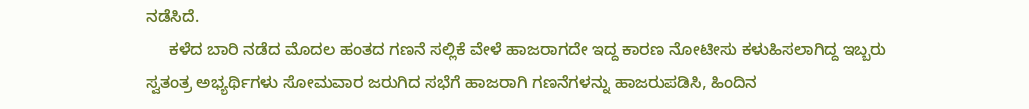ನಡೆಸಿದೆ.
     ಕಳೆದ ಬಾರಿ ನಡೆದ ಮೊದಲ ಹಂತದ ಗಣನೆ ಸಲ್ಲಿಕೆ ವೇಳೆ ಹಾಜರಾಗದೇ ಇದ್ದ ಕಾರಣ ನೋಟೀಸು ಕಳುಹಿಸಲಾಗಿದ್ದ ಇಬ್ಬರು ಸ್ವತಂತ್ರ ಅಭ್ಯರ್ಥಿಗಳು ಸೋಮವಾರ ಜರುಗಿದ ಸಭೆಗೆ ಹಾಜರಾಗಿ ಗಣನೆಗಳನ್ನು ಹಾಜರುಪಡಿಸಿ, ಹಿಂದಿನ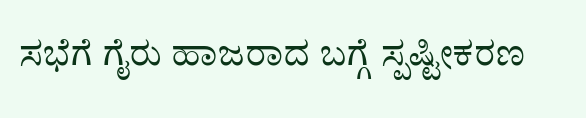ಸಭೆಗೆ ಗೈರು ಹಾಜರಾದ ಬಗ್ಗೆ ಸ್ಪಷ್ಟೀಕರಣ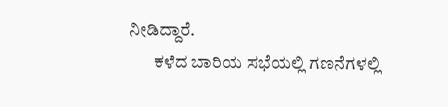ನೀಡಿದ್ದಾರೆ.
       ಕಳೆದ ಬಾರಿಯ ಸಭೆಯಲ್ಲಿ ಗಣನೆಗಳಲ್ಲಿ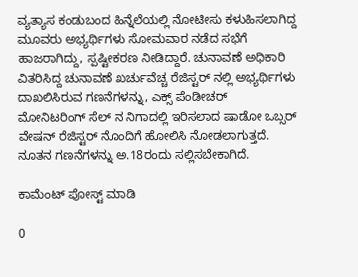ವ್ಯತ್ಯಾಸ ಕಂಡುಬಂದ ಹಿನ್ನೆಲೆಯಲ್ಲಿ ನೋಟೀಸು ಕಳುಹಿಸಲಾಗಿದ್ದ ಮೂವರು ಅಭ್ಯರ್ಥಿಗಳು ಸೋಮವಾರ ನಡೆದ ಸಭೆಗೆ ಹಾಜರಾಗಿದ್ದು, ಸ್ಪಷ್ಟೀಕರಣ ನೀಡಿದ್ದಾರೆ. ಚುನಾವಣೆ ಅಧಿಕಾರಿ ವಿತರಿಸಿದ್ದ ಚುನಾವಣೆ ಖರ್ಚುವೆಚ್ಚ ರೆಜಿಸ್ಟರ್ ನಲ್ಲಿ ಅಭ್ಯರ್ಥಿಗಳು ದಾಖಲಿಸಿರುವ ಗಣನೆಗಳನ್ನು, ಎಕ್ಸ್ ಪೆಂಡೀಚರ್ ಮೋನಿಟರಿಂಗ್ ಸೆಲ್ ನ ನಿಗಾದಲ್ಲಿ ಇರಿಸಲಾದ ಷಾಡೋ ಒಬ್ಸರ್ ವೇಷನ್ ರೆಜಿಸ್ಟರ್ ನೊಂದಿಗೆ ಹೋಲಿಸಿ ನೋಡಲಾಗುತ್ತದೆ. ನೂತನ ಗಣನೆಗಳನ್ನು ಅ.18ರಂದು ಸಲ್ಲಿಸಬೇಕಾಗಿದೆ.

ಕಾಮೆಂಟ್‌‌ ಪೋಸ್ಟ್‌ ಮಾಡಿ

0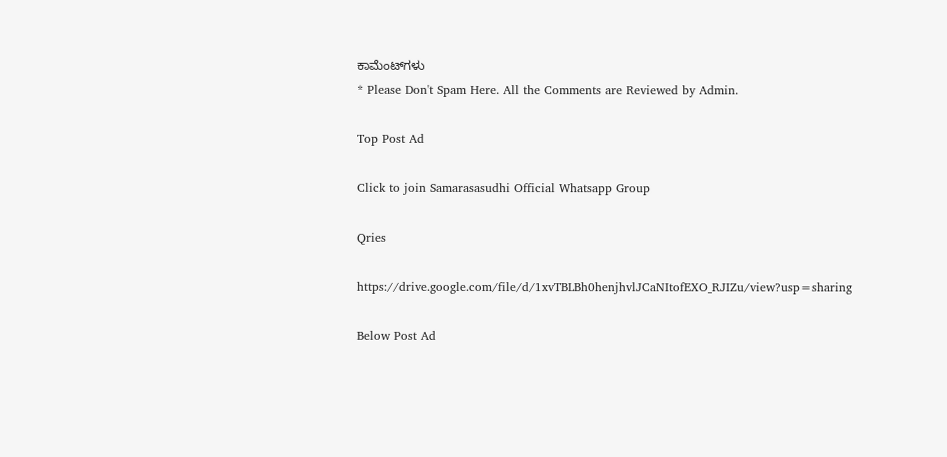ಕಾಮೆಂಟ್‌ಗಳು
* Please Don't Spam Here. All the Comments are Reviewed by Admin.

Top Post Ad

Click to join Samarasasudhi Official Whatsapp Group

Qries

https://drive.google.com/file/d/1xvTBLBh0henjhvlJCaNItofEXO_RJIZu/view?usp=sharing

Below Post Ad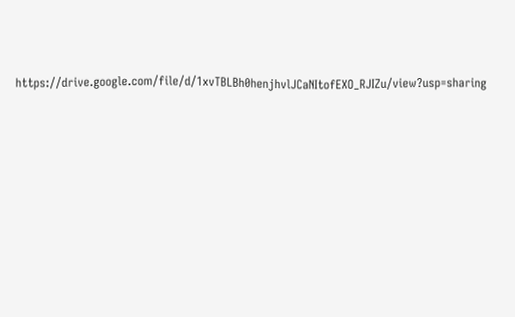https://drive.google.com/file/d/1xvTBLBh0henjhvlJCaNItofEXO_RJIZu/view?usp=sharing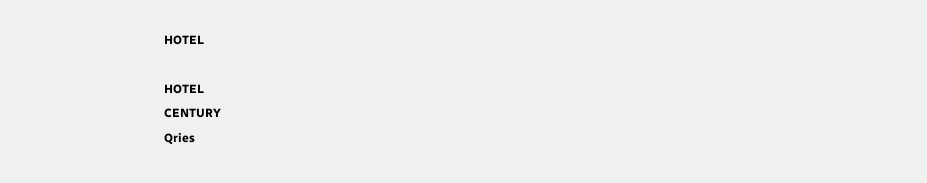HOTEL

HOTEL
CENTURY
Qries